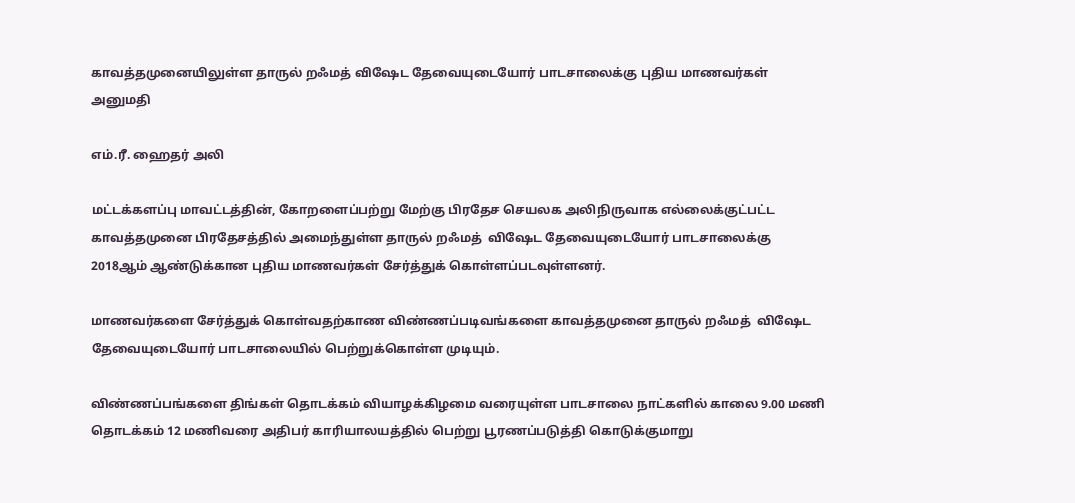காவத்தமுனையிலுள்ள தாருல் றஃமத் விஷேட தேவையுடையோர் பாடசாலைக்கு புதிய மாணவர்கள் அனுமதி

எம்.ரீ. ஹைதர் அலி

மட்டக்களப்பு மாவட்டத்தின், கோறளைப்பற்று மேற்கு பிரதேச செயலக அலிநிருவாக எல்லைக்குட்பட்ட காவத்தமுனை பிரதேசத்தில் அமைந்துள்ள தாருல் றஃமத்  விஷேட தேவையுடையோர் பாடசாலைக்கு 2018ஆம் ஆண்டுக்கான புதிய மாணவர்கள் சேர்த்துக் கொள்ளப்படவுள்ளனர்.

மாணவர்களை சேர்த்துக் கொள்வதற்காண விண்ணப்படிவங்களை காவத்தமுனை தாருல் றஃமத்  விஷேட தேவையுடையோர் பாடசாலையில் பெற்றுக்கொள்ள முடியும்.

விண்ணப்பங்களை திங்கள் தொடக்கம் வியாழக்கிழமை வரையுள்ள பாடசாலை நாட்களில் காலை 9.00 மணி தொடக்கம் 12 மணிவரை அதிபர் காரியாலயத்தில் பெற்று பூரணப்படுத்தி கொடுக்குமாறு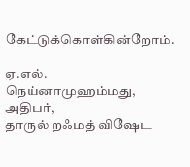கேட்டுக்கொள்கின்றோம்.

ஏ.எல். நெய்னாமுஹம்மது,
அதிபர்,
தாருல் றஃமத் விஷேட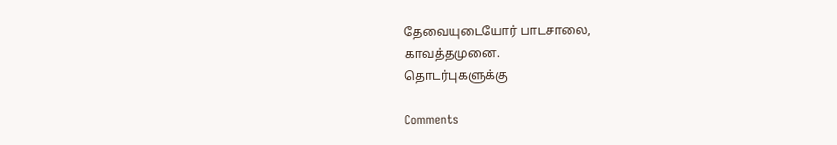தேவையுடையோர் பாடசாலை,
காவத்தமுனை.
தொடர்புகளுக்கு

Comments